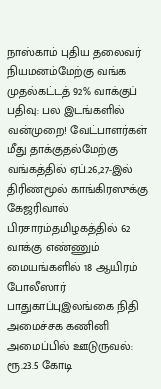நாஸ்காம் புதிய தலைவர் நியமனம்மேற்கு வங்க முதல்கட்டத் 92% வாக்குப் பதிவு: பல இடங்களில் வன்முறை! வேட்பாளர்கள் மீது தாக்குதல்மேற்கு வங்கத்தில் ஏப்.26,27-இல் திரிணமூல் காங்கிரஸுக்கு கேஜரிவால் பிரசாரம்தமிழகத்தில் 62 வாக்கு எண்ணும் மையங்களில் 18 ஆயிரம் போலீஸார் பாதுகாப்புஇலங்கை நிதி அமைச்சக கணினி அமைப்பில் ஊடுருவல்: ரூ.23.5 கோடி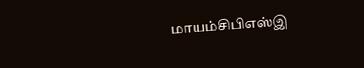மாயம்சிபிஎஸ்இ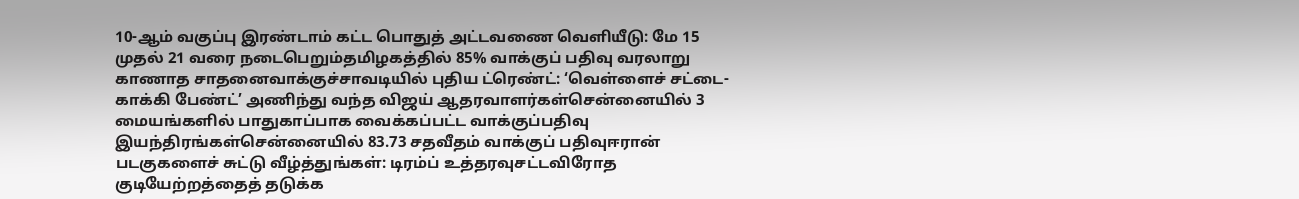10-ஆம் வகுப்பு இரண்டாம் கட்ட பொதுத் அட்டவணை வெளியீடு: மே 15 முதல் 21 வரை நடைபெறும்தமிழகத்தில் 85% வாக்குப் பதிவு வரலாறு காணாத சாதனைவாக்குச்சாவடியில் புதிய ட்ரெண்ட்: ‘வெள்ளைச் சட்டை- காக்கி பேண்ட்’ அணிந்து வந்த விஜய் ஆதரவாளர்கள்சென்னையில் 3 மையங்களில் பாதுகாப்பாக வைக்கப்பட்ட வாக்குப்பதிவு இயந்திரங்கள்சென்னையில் 83.73 சதவீதம் வாக்குப் பதிவுஈரான் படகுகளைச் சுட்டு வீழ்த்துங்கள்: டிரம்ப் உத்தரவுசட்டவிரோத குடியேற்றத்தைத் தடுக்க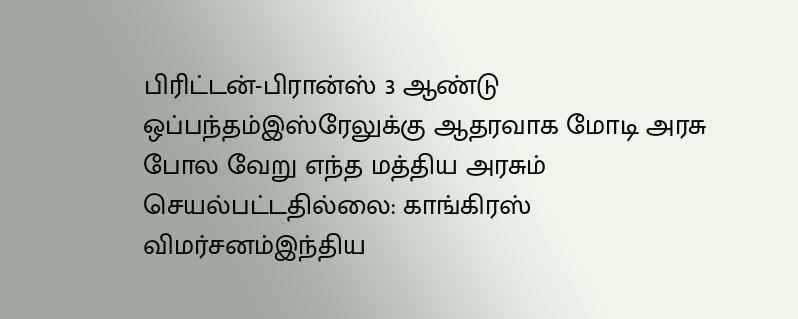பிரிட்டன்-பிரான்ஸ் 3 ஆண்டு ஒப்பந்தம்இஸ்ரேலுக்கு ஆதரவாக மோடி அரசு போல வேறு எந்த மத்திய அரசும் செயல்பட்டதில்லை: காங்கிரஸ் விமர்சனம்இந்திய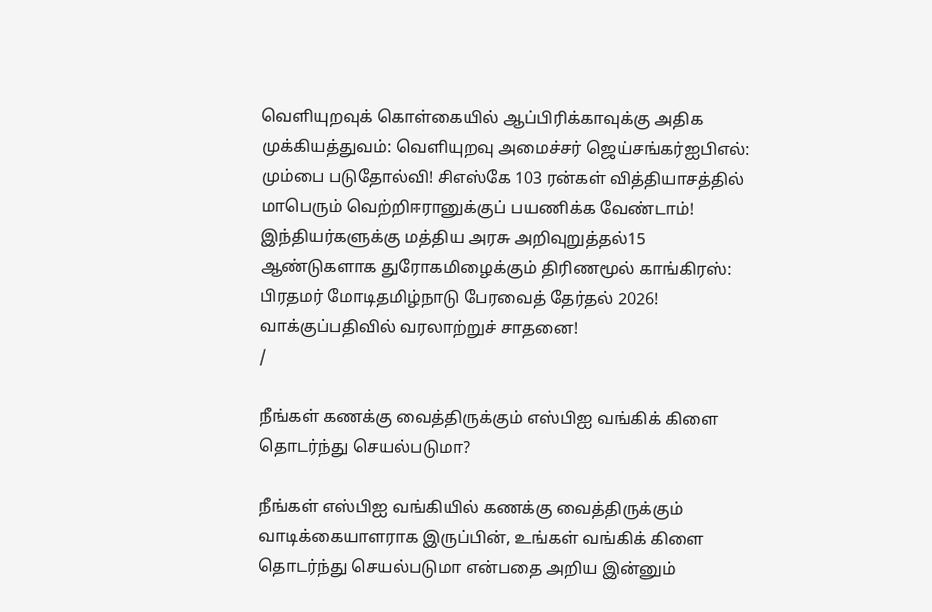வெளியுறவுக் கொள்கையில் ஆப்பிரிக்காவுக்கு அதிக முக்கியத்துவம்: வெளியுறவு அமைச்சர் ஜெய்சங்கர்ஐபிஎல்: மும்பை படுதோல்வி! சிஎஸ்கே 103 ரன்கள் வித்தியாசத்தில் மாபெரும் வெற்றிஈரானுக்குப் பயணிக்க வேண்டாம்! இந்தியர்களுக்கு மத்திய அரசு அறிவுறுத்தல்15 ஆண்டுகளாக துரோகமிழைக்கும் திரிணமூல் காங்கிரஸ்: பிரதமர் மோடிதமிழ்நாடு பேரவைத் தேர்தல் 2026! வாக்குப்பதிவில் வரலாற்றுச் சாதனை!
/

நீங்கள் கணக்கு வைத்திருக்கும் எஸ்பிஐ வங்கிக் கிளை தொடர்ந்து செயல்படுமா?

நீங்கள் எஸ்பிஐ வங்கியில் கணக்கு வைத்திருக்கும் வாடிக்கையாளராக இருப்பின், உங்கள் வங்கிக் கிளை தொடர்ந்து செயல்படுமா என்பதை அறிய இன்னும்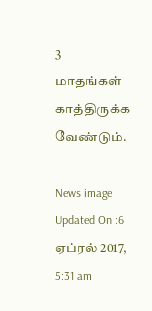3 மாதங்கள் காத்திருக்க வேண்டும்.

News image
Updated On :6 ஏப்ரல் 2017, 5:31 am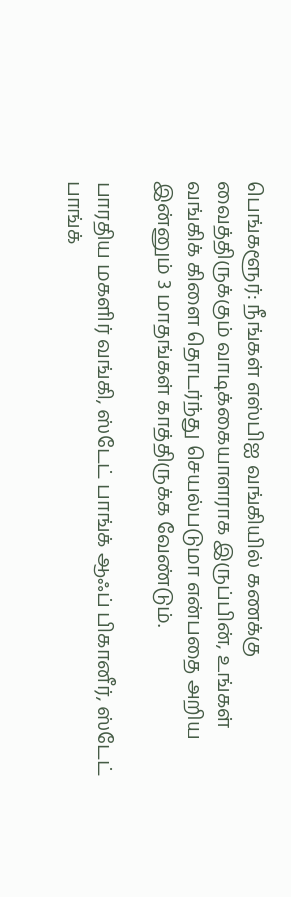பெங்களூர்: நீங்கள் எஸ்பிஐ வங்கியில் கணக்கு வைத்திருக்கும் வாடிக்கையாளராக இருப்பின், உங்கள் வங்கிக் கிளை தொடர்ந்து செயல்படுமா என்பதை அறிய இன்னும் 3 மாதங்கள் காத்திருக்க வேண்டும்.

பாரதிய மகளிர் வங்கி, ஸ்டேட் பாங்க் ஆஃப் பிகானீர், ஸ்டேட் பாங்க்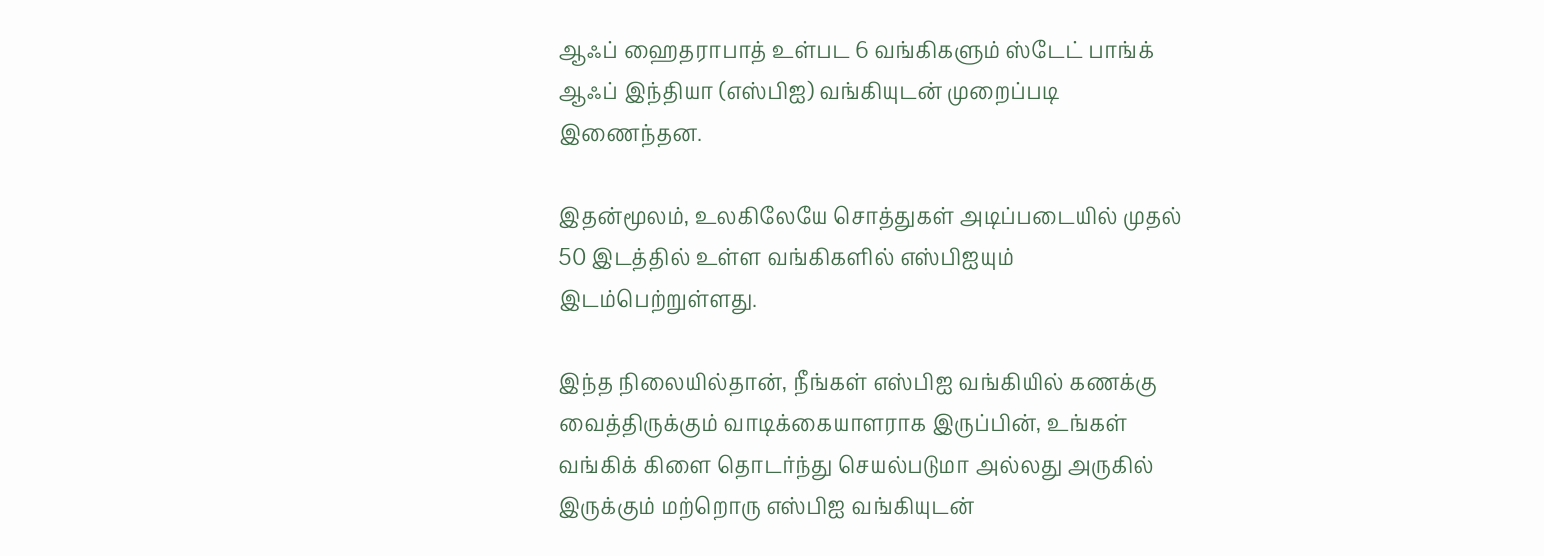ஆஃப் ஹைதராபாத் உள்பட 6 வங்கிகளும் ஸ்டேட் பாங்க் ஆஃப் இந்தியா (எஸ்பிஐ) வங்கியுடன் முறைப்படி இணைந்தன.

இதன்மூலம், உலகிலேயே சொத்துகள் அடிப்படையில் முதல் 50 இடத்தில் உள்ள வங்கிகளில் எஸ்பிஐயும் இடம்பெற்றுள்ளது.

இந்த நிலையில்தான், நீங்கள் எஸ்பிஐ வங்கியில் கணக்கு வைத்திருக்கும் வாடிக்கையாளராக இருப்பின், உங்கள் வங்கிக் கிளை தொடர்ந்து செயல்படுமா அல்லது அருகில் இருக்கும் மற்றொரு எஸ்பிஐ வங்கியுடன்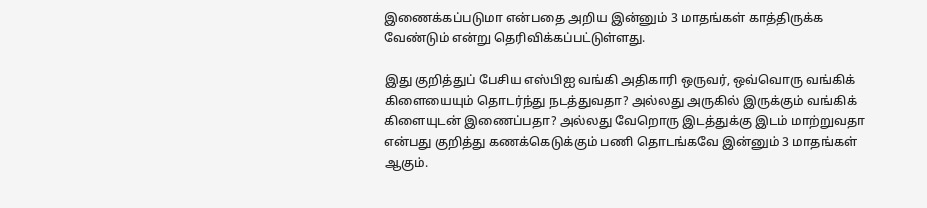இணைக்கப்படுமா என்பதை அறிய இன்னும் 3 மாதங்கள் காத்திருக்க வேண்டும் என்று தெரிவிக்கப்பட்டுள்ளது.

இது குறித்துப் பேசிய எஸ்பிஐ வங்கி அதிகாரி ஒருவர், ஒவ்வொரு வங்கிக் கிளையையும் தொடர்ந்து நடத்துவதா? அல்லது அருகில் இருக்கும் வங்கிக் கிளையுடன் இணைப்பதா? அல்லது வேறொரு இடத்துக்கு இடம் மாற்றுவதா என்பது குறித்து கணக்கெடுக்கும் பணி தொடங்கவே இன்னும் 3 மாதங்கள் ஆகும்.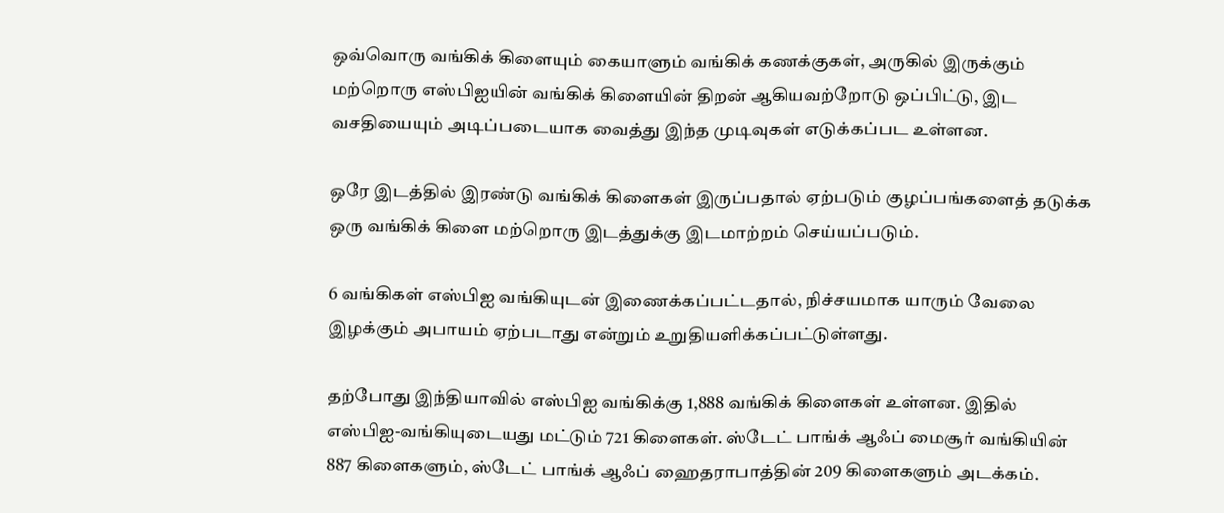ஒவ்வொரு வங்கிக் கிளையும் கையாளும் வங்கிக் கணக்குகள், அருகில் இருக்கும் மற்றொரு எஸ்பிஐயின் வங்கிக் கிளையின் திறன் ஆகியவற்றோடு ஒப்பிட்டு, இட வசதியையும் அடிப்படையாக வைத்து இந்த முடிவுகள் எடுக்கப்பட உள்ளன.

ஒரே இடத்தில் இரண்டு வங்கிக் கிளைகள் இருப்பதால் ஏற்படும் குழப்பங்களைத் தடுக்க ஒரு வங்கிக் கிளை மற்றொரு இடத்துக்கு இடமாற்றம் செய்யப்படும்.

6 வங்கிகள் எஸ்பிஐ வங்கியுடன் இணைக்கப்பட்டதால், நிச்சயமாக யாரும் வேலை இழக்கும் அபாயம் ஏற்படாது என்றும் உறுதியளிக்கப்பட்டுள்ளது.

தற்போது இந்தியாவில் எஸ்பிஐ வங்கிக்கு 1,888 வங்கிக் கிளைகள் உள்ளன. இதில் எஸ்பிஐ-வங்கியுடையது மட்டும் 721 கிளைகள். ஸ்டேட் பாங்க் ஆஃப் மைசூர் வங்கியின் 887 கிளைகளும், ஸ்டேட் பாங்க் ஆஃப் ஹைதராபாத்தின் 209 கிளைகளும் அடக்கம்.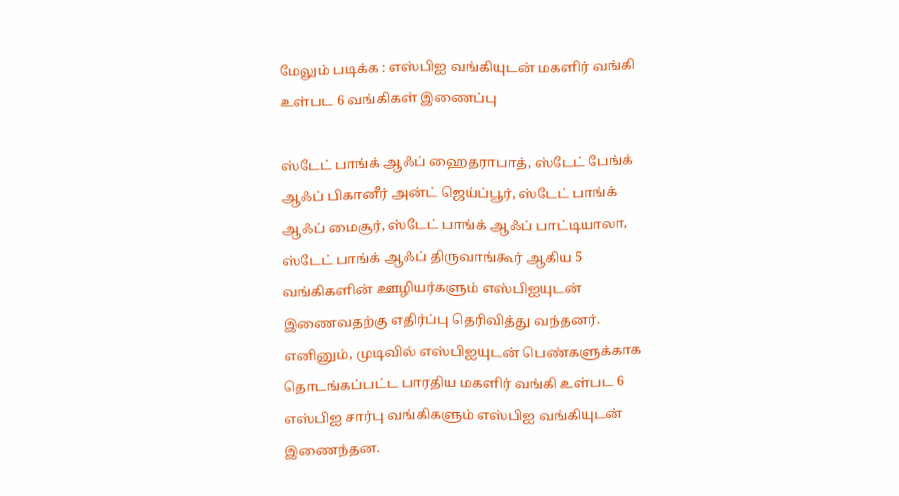மேலும் படிக்க : எஸ்பிஐ வங்கியுடன் மகளிர் வங்கி உள்பட 6 வங்கிகள் இணைப்பு

ஸ்டேட் பாங்க் ஆஃப் ஹைதராபாத், ஸ்டேட் பேங்க் ஆஃப் பிகானீர் அன்ட் ஜெய்ப்பூர், ஸ்டேட் பாங்க் ஆஃப் மைசூர், ஸ்டேட் பாங்க் ஆஃப் பாட்டியாலா, ஸ்டேட் பாங்க் ஆஃப் திருவாங்கூர் ஆகிய 5 வங்கிகளின் ஊழியர்களும் எஸ்பிஐயுடன் இணைவதற்கு எதிர்ப்பு தெரிவித்து வந்தனர். எனினும், முடிவில் எஸ்பிஐயுடன் பெண்களுக்காக தொடங்கப்பட்ட பாரதிய மகளிர் வங்கி உள்பட 6 எஸ்பிஐ சார்பு வங்கிகளும் எஸ்பிஐ வங்கியுடன் இணைந்தன.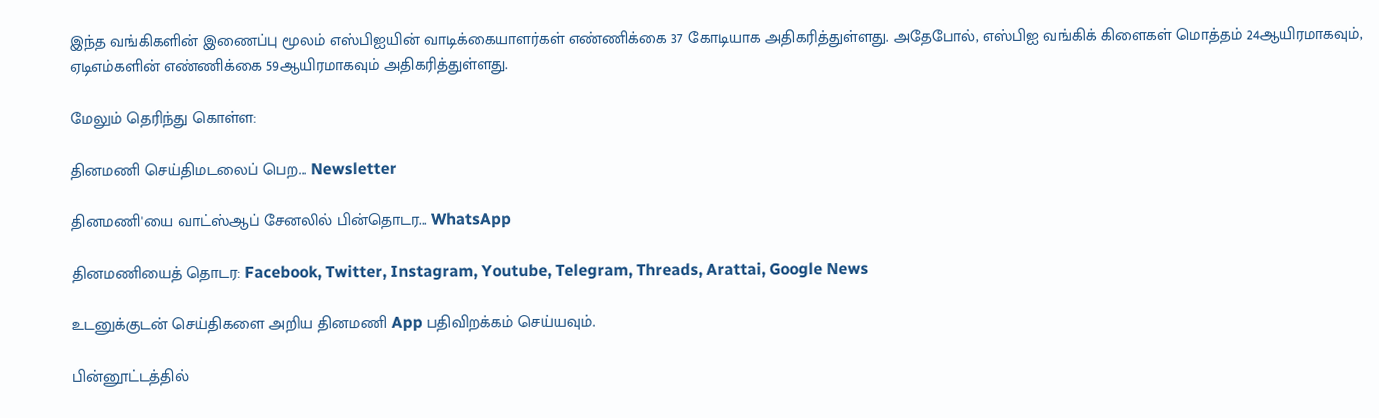இந்த வங்கிகளின் இணைப்பு மூலம் எஸ்பிஐயின் வாடிக்கையாளர்கள் எண்ணிக்கை 37 கோடியாக அதிகரித்துள்ளது. அதேபோல், எஸ்பிஐ வங்கிக் கிளைகள் மொத்தம் 24ஆயிரமாகவும், ஏடிஎம்களின் எண்ணிக்கை 59ஆயிரமாகவும் அதிகரித்துள்ளது.

மேலும் தெரிந்து கொள்ள:

தினமணி செய்திமடலைப் பெற... Newsletter

தினமணி'யை வாட்ஸ்ஆப் சேனலில் பின்தொடர... WhatsApp

தினமணியைத் தொடர: Facebook, Twitter, Instagram, Youtube, Telegram, Threads, Arattai, Google News

உடனுக்குடன் செய்திகளை அறிய தினமணி App பதிவிறக்கம் செய்யவும்.

பின்னூட்டத்தில்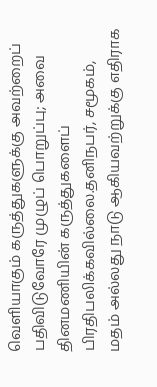வெளியாகும் கருத்துகளுக்கு அவற்றைப் பதிவிடுவோரே முழுப் பொறுப்பு; அவை தினமணியின் கருத்துகளைப் பிரதிபலிக்கவில்லை.தனிநபர், சமூகம், மதம் அல்லது நாடு ஆகியவற்றுக்கு எதிராக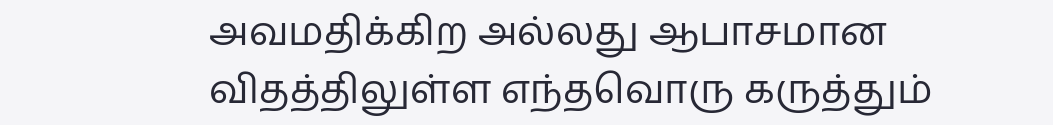அவமதிக்கிற அல்லது ஆபாசமான விதத்திலுள்ள எந்தவொரு கருத்தும்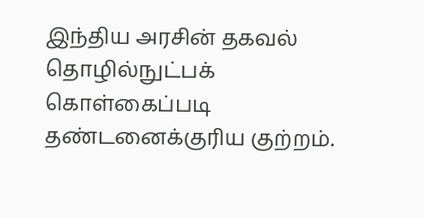இந்திய அரசின் தகவல் தொழில்நுட்பக் கொள்கைப்படி தண்டனைக்குரிய குற்றம்.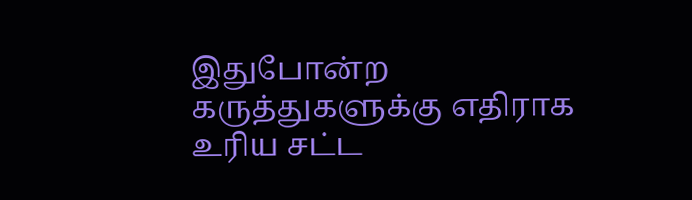இதுபோன்ற கருத்துகளுக்கு எதிராக உரிய சட்ட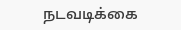நடவடிக்கை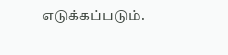எடுக்கப்படும்.